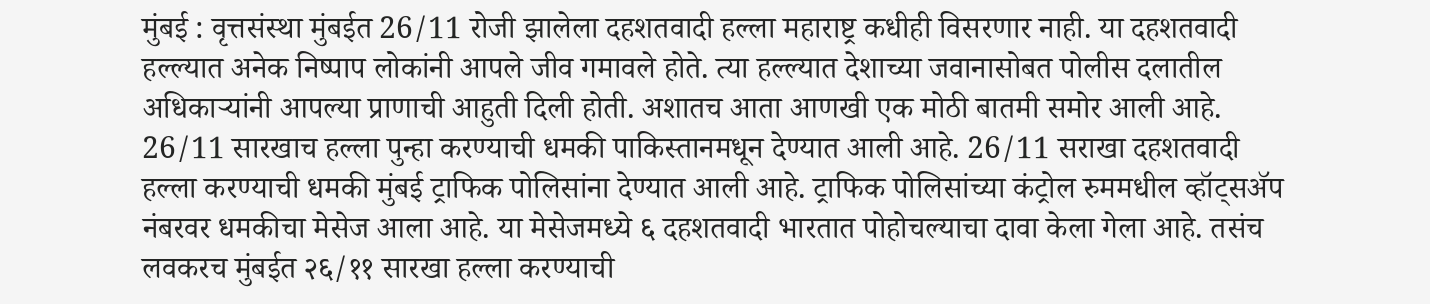मुंबई : वृत्तसंस्था मुंबईत 26/11 रोजी झालेला दहशतवादी हल्ला महाराष्ट्र कधीही विसरणार नाही. या दहशतवादी हल्ल्यात अनेक निष्पाप लोकांनी आपले जीव गमावले होते. त्या हल्ल्यात देशाच्या जवानासोबत पोलीस दलातील अधिकाऱ्यांनी आपल्या प्राणाची आहुती दिली होती. अशातच आता आणखी एक मोठी बातमी समोर आली आहे. 26/11 सारखाच हल्ला पुन्हा करण्याची धमकी पाकिस्तानमधून देण्यात आली आहे. 26/11 सराखा दहशतवादी हल्ला करण्याची धमकी मुंबई ट्राफिक पोलिसांना देण्यात आली आहे. ट्राफिक पोलिसांच्या कंट्रोल रुममधील व्हॉट्सॲप नंबरवर धमकीचा मेसेज आला आहे. या मेसेजमध्ये ६ दहशतवादी भारतात पोहोचल्याचा दावा केला गेला आहे. तसंच लवकरच मुंबईत २६/११ सारखा हल्ला करण्याची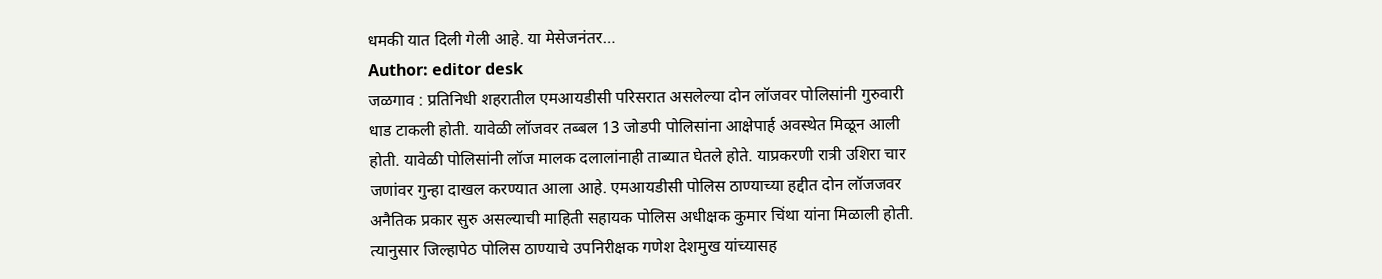धमकी यात दिली गेली आहे. या मेसेजनंतर…
Author: editor desk
जळगाव : प्रतिनिधी शहरातील एमआयडीसी परिसरात असलेल्या दोन लॉजवर पोलिसांनी गुरुवारी धाड टाकली होती. यावेळी लॉजवर तब्बल 13 जोडपी पोलिसांना आक्षेपार्ह अवस्थेत मिळून आली होती. यावेळी पोलिसांनी लॉज मालक दलालांनाही ताब्यात घेतले होते. याप्रकरणी रात्री उशिरा चार जणांवर गुन्हा दाखल करण्यात आला आहे. एमआयडीसी पोलिस ठाण्याच्या हद्दीत दोन लॉजजवर अनैतिक प्रकार सुरु असल्याची माहिती सहायक पोलिस अधीक्षक कुमार चिंथा यांना मिळाली होती. त्यानुसार जिल्हापेठ पोलिस ठाण्याचे उपनिरीक्षक गणेश देशमुख यांच्यासह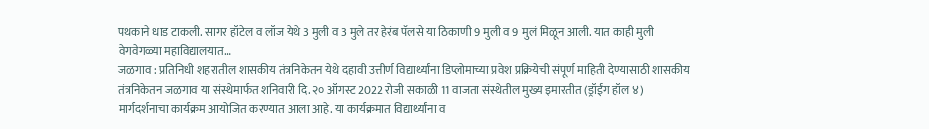पथकाने धाड टाकली. सागर हॉटेल व लॉज येथे 3 मुली व 3 मुले तर हेरंब पॅलसे या ठिकाणी 9 मुली व 9 मुलं मिळून आली. यात काही मुली वेगवेगळ्या महाविद्यालयात…
जळगाव : प्रतिनिधी शहरातील शासकीय तंत्रनिकेतन येथे दहावी उत्तीर्ण विद्यार्थ्यांना डिप्लोमाच्या प्रवेश प्रक्रियेची संपूर्ण माहिती देण्यासाठी शासकीय तंत्रनिकेतन जळगाव या संस्थेमार्फत शनिवारी दि. २० ऑगस्ट 2022 रोजी सकाळी 11 वाजता संस्थेतील मुख्य इमारतीत (ड्रॉईंग हॉल ४) मार्गदर्शनाचा कार्यक्रम आयोजित करण्यात आला आहे. या कार्यक्रमात विद्यार्थ्यांना व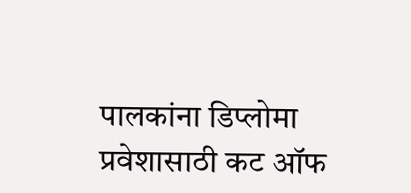पालकांना डिप्लोमा प्रवेशासाठी कट ऑफ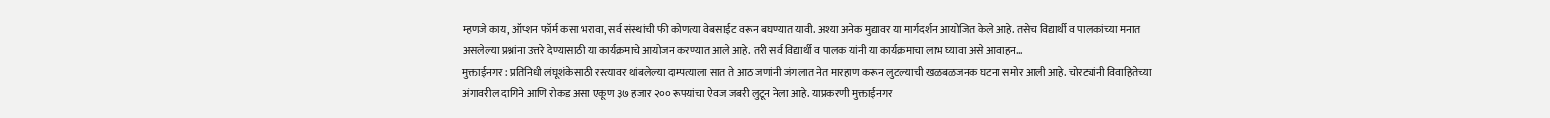म्हणजे काय, ऑप्शन फॉर्म कसा भरावा, सर्व संस्थांची फी कोणत्या वेबसाईट वरून बघण्यात यावी. अश्या अनेक मुद्यावर या मार्गदर्शन आयोजित केले आहे. तसेच विद्यार्थी व पालकांच्या मनात असलेल्या प्रश्नांना उत्तरे देण्यासाठी या कार्यक्रमाचे आयोजन करण्यात आले आहे. तरी सर्व विद्यार्थी व पालक यांनी या कार्यक्रमाचा लाभ घ्यावा असे आवाहन…
मुक्ताईनगर : प्रतिनिधी लंघूशंकेसाठी रस्त्यावर थांबलेल्या दाम्पत्याला सात ते आठ जणांनी जंगलात नेत मारहाण करून लुटल्याची खळबळजनक घटना समोर आली आहे. चोरट्यांनी विवाहितेच्या अंगावरील दागिने आणि रोकड असा एकूण ३७ हजार २०० रूपयांचा ऐवज जबरी लुटून नेला आहे. याप्रकरणी मुक्ताईनगर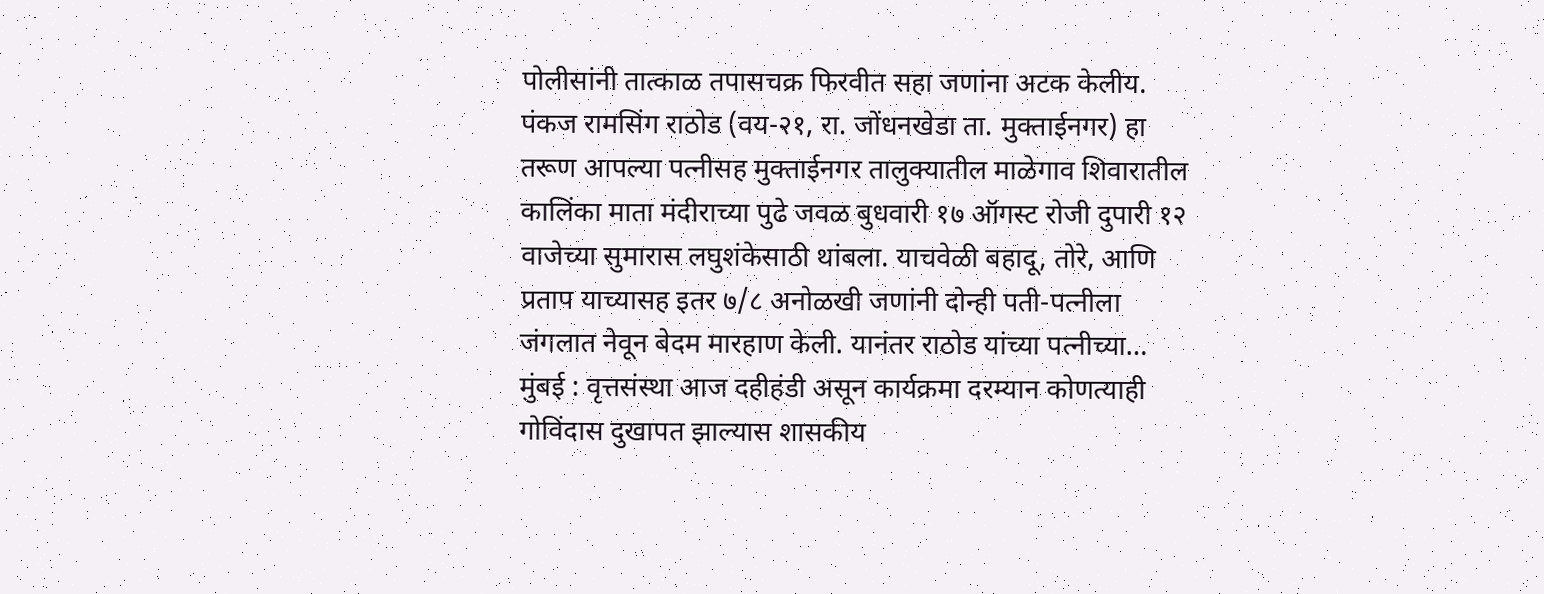पोलीसांनी तात्काळ तपासचक्र फिरवीत सहा जणांना अटक केलीय. पंकज रामसिंग राठोड (वय-२१, रा. जोंधनखेडा ता. मुक्ताईनगर) हा तरूण आपल्या पत्नीसह मुक्ताईनगर तालुक्यातील माळेगाव शिवारातील कालिंका माता मंदीराच्या पुढे जवळ बुधवारी १७ ऑगस्ट रोजी दुपारी १२ वाजेच्या सुमारास लघुशंकेसाठी थांबला. याचवेळी बहादू, तोरे, आणि प्रताप याच्यासह इतर ७/८ अनोळखी जणांनी दोन्ही पती-पत्नीला जंगलात नेवून बेदम मारहाण केली. यानंतर राठोड यांच्या पत्नीच्या…
मुंबई : वृत्तसंस्था आज दहीहंडी असून कार्यक्रमा दरम्यान कोणत्याही गोविंदास दुखापत झाल्यास शासकीय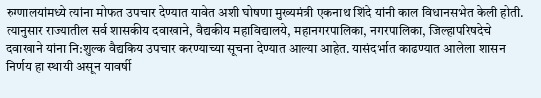रुग्णालयांमध्ये त्यांना मोफत उपचार देण्यात यावेत अशी घोषणा मुख्यमंत्री एकनाथ शिंदे यांनी काल विधानसभेत केली होती. त्यानुसार राज्यातील सर्व शासकीय दवाखाने, वैद्यकीय महाविद्यालये, महानगरपालिका, नगरपालिका, जिल्हापरिषदेचे दवाखाने यांना नि:शुल्क वैद्यकिय उपचार करण्याच्या सूचना देण्यात आल्या आहेत. यासंदर्भात काढण्यात आलेला शासन निर्णय हा स्थायी असून यावर्षी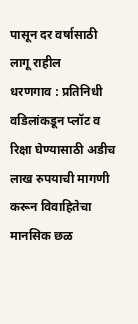पासून दर वर्षासाठी लागू राहील
धरणगाव : प्रतिनिधी वडिलांकडून प्लॉट व रिक्षा घेण्यासाठी अडीच लाख रुपयाची मागणी करून विवाहितेचा मानसिक छळ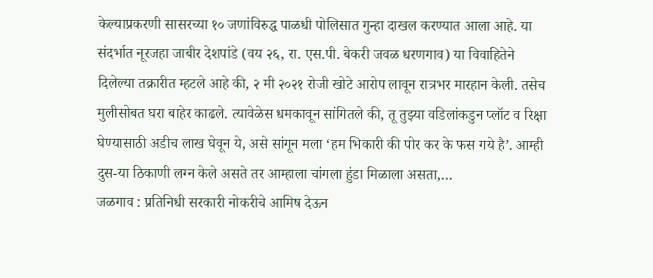केल्याप्रकरणी सासरच्या १० जणांविरुद्ध पाळधी पोलिसात गुन्हा दाखल करण्यात आला आहे. या संदर्भात नूरजहा जाबीर देशपांडे (वय २६, रा. एस.पी. बेकरी जवळ धरणगाव) या विवाहितेने दिलेल्या तक्रारीत म्हटले आहे की, २ मी २०२१ रोजी खोटे आरोप लावून रात्रभर मारहान केली. तसेच मुलीसोबत घरा बाहेर काढले. त्यावेळेस धमकावून सांगितले की, तू तुझ्या वडिलांकडुन प्लॉट व रिक्षा घेण्यासाठी अडीच लाख घेवून ये, असे सांगून मला ‘हम भिकारी की पोर कर के फस गये है’. आम्ही दुस-या ठिकाणी लग्न केले असते तर आम्हाला चांगला हुंडा मिळाला असता,…
जळगाव : प्रतिनिधी सरकारी नोकरीचे आमिष देऊन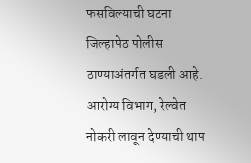फसविल्याची घटना जिल्हापेठ पोलीस ठाण्याअंतर्गत घडली आहे. आरोग्य विभाग, रेल्वेत नोकरी लावून देण्याची थाप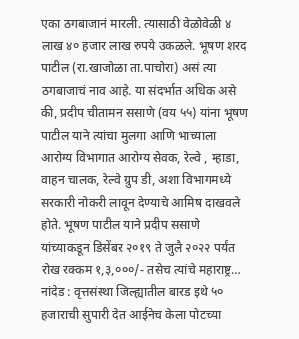एका ठगबाजानं मारली. त्यासाठी वेळोवेळी ४ लाख ४० हजार लाख रुपये उकळले. भूषण शरद पाटील (रा.खाजोळा ता.पाचोरा) असं त्या ठगबाजाचं नाव आहे. या संदर्भात अधिक असे की, प्रदीप चीतामन ससाणे (वय ५५) यांना भूषण पाटील याने त्यांचा मुलगा आणि भाच्याला आरोग्य विभागात आरोग्य सेवक, रेल्वे , म्हाडा, वाहन चालक, रेल्वे ग्रुप डी, अशा विभागमध्ये सरकारी नोकरी लावून देण्याचे आमिष दाखवले होते. भूषण पाटील याने प्रदीप ससाणे यांच्याकडून डिसेंबर २०१९ ते जुलै २०२२ पर्यंत रोख रक्कम १,३,०००/- तसेच त्यांचे महाराष्ट्र…
नांदेड : वृत्तसंस्था जिल्ह्यातील बारड इथे ५० हजाराची सुपारी देत आईनेच केला पोटच्या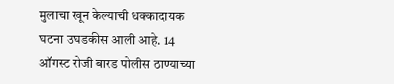मुलाचा खून केल्याची धक्कादायक घटना उघडकीस आली आहे. 14 ऑगस्ट रोजी बारड पोलीस ठाण्याच्या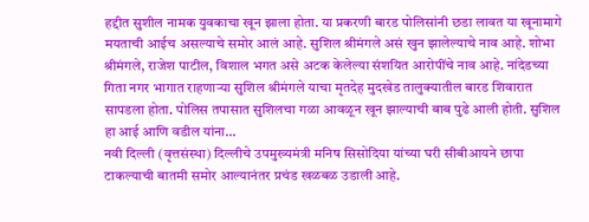हद्दीत सुशील नामक युवकाचा खून झाला होता. या प्रकरणी बारड पोलिसांनी छडा लावत या खूनामागे मयताची आईच असल्याचे समोर आलं आहे. सुशिल श्रीमंगले असं खुन झालेल्याचे नाव आहे. शोभा श्रीमंगले, राजेश पाटील, विशाल भगत असे अटक केलेल्या संशयित आरोपींचे नाव आहे. नांदेडच्या गिता नगर भागात राहणाऱ्या सुशिल श्रीमंगले याचा मृतदेह मुदखेड तालुक्यातील बारड शिवारात सापडला होता. पोलिस तपासात सुशिलचा गळा आवळून खून झाल्याची बाब पुढे आली होती. सुशिल हा आई आणि वडील यांना…
नवी दिल्ली (वृत्तसंस्था) दिल्लीचे उपमुख्यमंत्री मनिष सिसोदिया यांच्या घरी सीबीआयने छापा टाकल्याची बातमी समोर आल्यानंतर प्रचंड खळबळ उडाली आहे.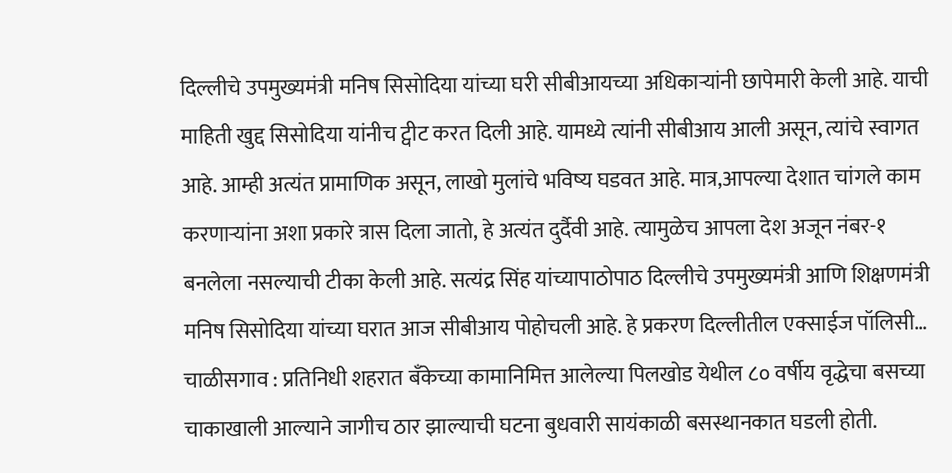दिल्लीचे उपमुख्यमंत्री मनिष सिसोदिया यांच्या घरी सीबीआयच्या अधिकाऱ्यांनी छापेमारी केली आहे. याची माहिती खुद्द सिसोदिया यांनीच ट्वीट करत दिली आहे. यामध्ये त्यांनी सीबीआय आली असून, त्यांचे स्वागत आहे. आम्ही अत्यंत प्रामाणिक असून, लाखो मुलांचे भविष्य घडवत आहे. मात्र,आपल्या देशात चांगले काम करणाऱ्यांना अशा प्रकारे त्रास दिला जातो, हे अत्यंत दुर्दैवी आहे. त्यामुळेच आपला देश अजून नंबर-१ बनलेला नसल्याची टीका केली आहे. सत्यंद्र सिंह यांच्यापाठोपाठ दिल्लीचे उपमुख्यमंत्री आणि शिक्षणमंत्री मनिष सिसोदिया यांच्या घरात आज सीबीआय पोहोचली आहे. हे प्रकरण दिल्लीतील एक्साईज पॉलिसी…
चाळीसगाव : प्रतिनिधी शहरात बँकेच्या कामानिमित्त आलेल्या पिलखोड येथील ८० वर्षीय वृद्धेचा बसच्या चाकाखाली आल्याने जागीच ठार झाल्याची घटना बुधवारी सायंकाळी बसस्थानकात घडली होती.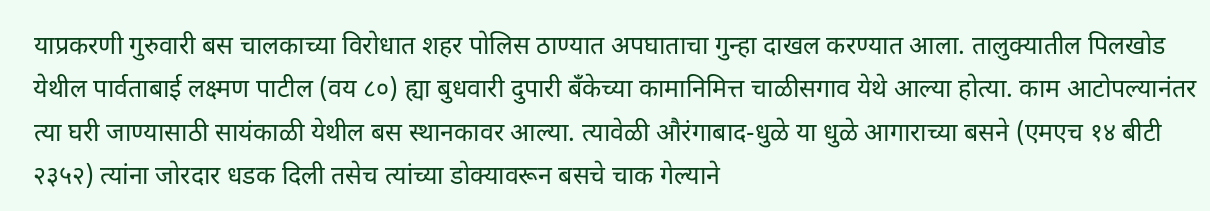याप्रकरणी गुरुवारी बस चालकाच्या विरोधात शहर पोलिस ठाण्यात अपघाताचा गुन्हा दाखल करण्यात आला. तालुक्यातील पिलखोड येथील पार्वताबाई लक्ष्मण पाटील (वय ८०) ह्या बुधवारी दुपारी बँकेच्या कामानिमित्त चाळीसगाव येथे आल्या होत्या. काम आटोपल्यानंतर त्या घरी जाण्यासाठी सायंकाळी येथील बस स्थानकावर आल्या. त्यावेळी औरंगाबाद-धुळे या धुळे आगाराच्या बसने (एमएच १४ बीटी २३५२) त्यांना जोरदार धडक दिली तसेच त्यांच्या डोक्यावरून बसचे चाक गेल्याने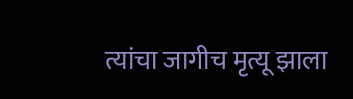त्यांचा जागीच मृत्यू झाला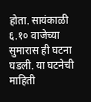होता. सायंकाळी ६.१० वाजेच्या सुमारास ही घटना घडली. या घटनेची माहिती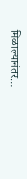मिळाल्यानंतर…